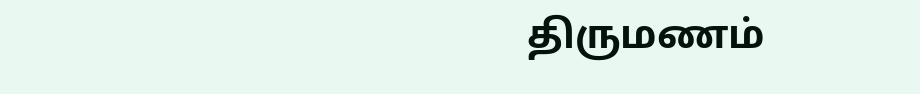திருமணம்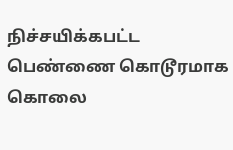நிச்சயிக்கபட்ட பெண்ணை கொடூரமாக கொலை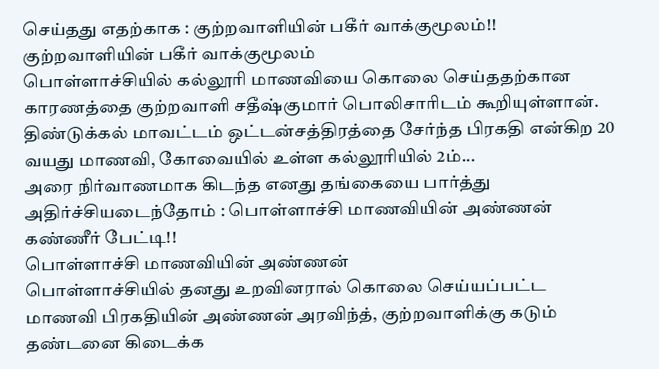செய்தது எதற்காக : குற்றவாளியின் பகீர் வாக்குமூலம்!!
குற்றவாளியின் பகீர் வாக்குமூலம்
பொள்ளாச்சியில் கல்லூரி மாணவியை கொலை செய்ததற்கான காரணத்தை குற்றவாளி சதீஷ்குமார் பொலிசாரிடம் கூறியுள்ளான்.
திண்டுக்கல் மாவட்டம் ஒட்டன்சத்திரத்தை சேர்ந்த பிரகதி என்கிற 20 வயது மாணவி, கோவையில் உள்ள கல்லூரியில் 2ம்...
அரை நிர்வாணமாக கிடந்த எனது தங்கையை பார்த்து அதிர்ச்சியடைந்தோம் : பொள்ளாச்சி மாணவியின் அண்ணன் கண்ணீர் பேட்டி!!
பொள்ளாச்சி மாணவியின் அண்ணன்
பொள்ளாச்சியில் தனது உறவினரால் கொலை செய்யப்பட்ட மாணவி பிரகதியின் அண்ணன் அரவிந்த், குற்றவாளிக்கு கடும் தண்டனை கிடைக்க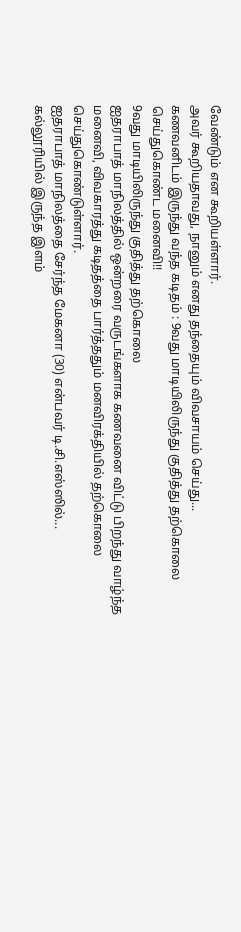வேண்டும் என கூறியள்ளார்.
அவர் கூறியதாவது, நானும் எனது தந்தையும் விவசாயம் செய்து...
கணவனிடம் இருந்து வந்த கடிதம் : 9வது மாடியிலிருந்து குதித்து தற்கொலை செய்துகொண்ட மனைவி!!
9வது மாடியிலிருந்து குதித்து தற்கொலை
ஐதராபாத் மாநிலத்தில் ஒன்றரை வருடங்களாக கணவனை விட்டு பிறந்து வாழ்ந்த மனைவி, விவகாரத்து கடிதத்தை பார்த்ததும் மனவிரக்தியில் தற்கொலை செய்துகொண்டுள்ளார்.
ஐதராபாத் மாநிலத்தை சேர்ந்த மேகனா (30) என்பவர் டி.சி.எஸ்ஸில்...
கல்லூரியில் இருந்த இளம்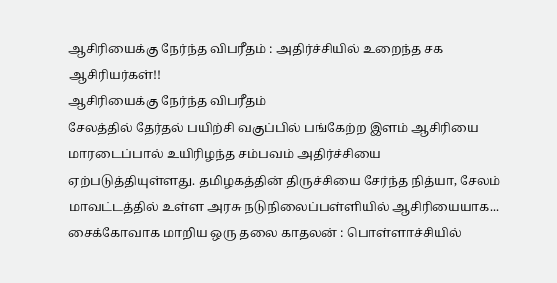ஆசிரியைக்கு நேர்ந்த விபரீதம் : அதிர்ச்சியில் உறைந்த சக ஆசிரியர்கள்!!
ஆசிரியைக்கு நேர்ந்த விபரீதம்
சேலத்தில் தேர்தல் பயிற்சி வகுப்பில் பங்கேற்ற இளம் ஆசிரியை மாரடைப்பால் உயிரிழந்த சம்பவம் அதிர்ச்சியை ஏற்படுத்தியுள்ளது. தமிழகத்தின் திருச்சியை சேர்ந்த நித்யா, சேலம் மாவட்டத்தில் உள்ள அரசு நடுநிலைப்பள்ளியில் ஆசிரியையாக...
சைக்கோவாக மாறிய ஒரு தலை காதலன் : பொள்ளாச்சியில்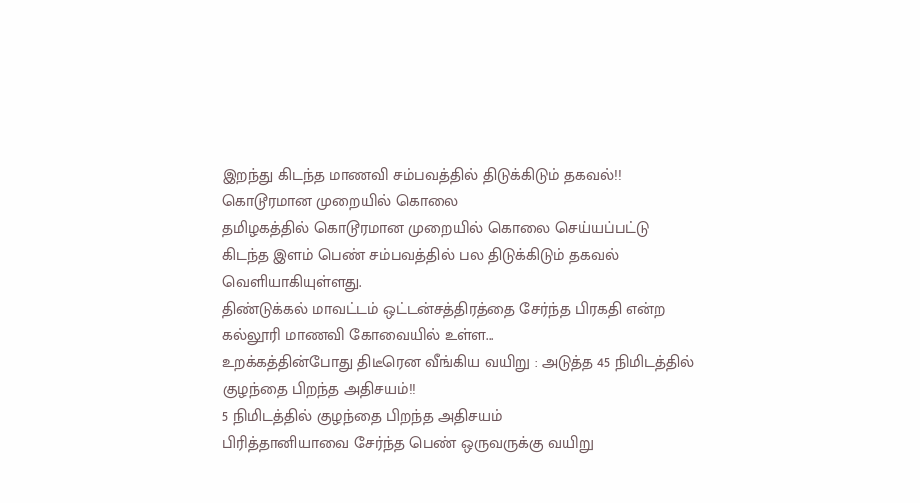இறந்து கிடந்த மாணவி சம்பவத்தில் திடுக்கிடும் தகவல்!!
கொடூரமான முறையில் கொலை
தமிழகத்தில் கொடூரமான முறையில் கொலை செய்யப்பட்டு கிடந்த இளம் பெண் சம்பவத்தில் பல திடுக்கிடும் தகவல் வெளியாகியுள்ளது.
திண்டுக்கல் மாவட்டம் ஒட்டன்சத்திரத்தை சேர்ந்த பிரகதி என்ற கல்லூரி மாணவி கோவையில் உள்ள...
உறக்கத்தின்போது திடீரென வீங்கிய வயிறு : அடுத்த 45 நிமிடத்தில் குழந்தை பிறந்த அதிசயம்!!
5 நிமிடத்தில் குழந்தை பிறந்த அதிசயம்
பிரித்தானியாவை சேர்ந்த பெண் ஒருவருக்கு வயிறு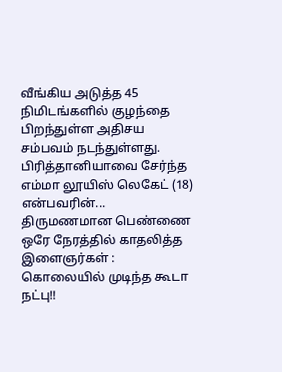வீங்கிய அடுத்த 45 நிமிடங்களில் குழந்தை பிறந்துள்ள அதிசய சம்பவம் நடந்துள்ளது.
பிரித்தானியாவை சேர்ந்த எம்மா லூயிஸ் லெகேட் (18) என்பவரின்...
திருமணமான பெண்ணை ஒரே நேரத்தில் காதலித்த இளைஞர்கள் : கொலையில் முடிந்த கூடா நட்பு!!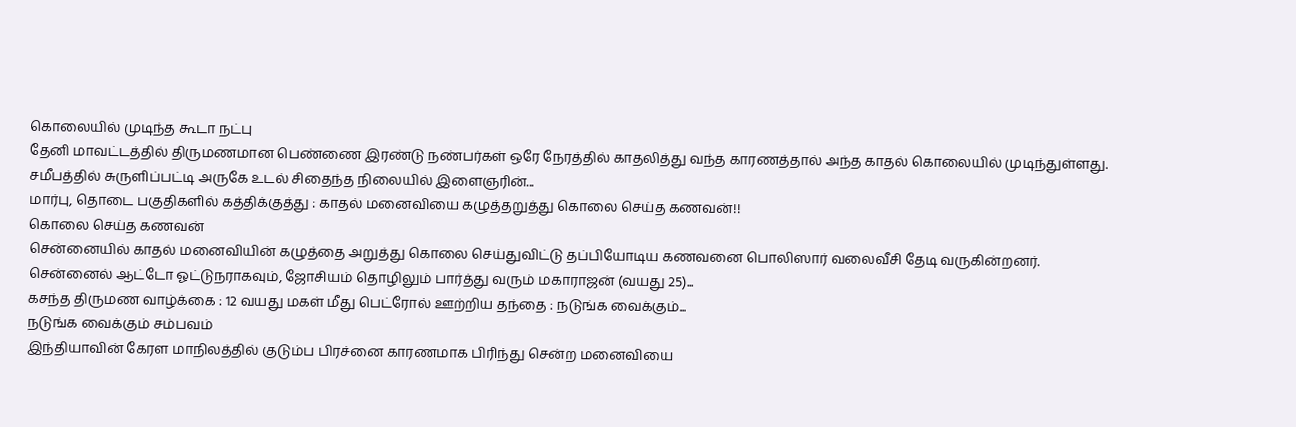கொலையில் முடிந்த கூடா நட்பு
தேனி மாவட்டத்தில் திருமணமான பெண்ணை இரண்டு நண்பர்கள் ஒரே நேரத்தில் காதலித்து வந்த காரணத்தால் அந்த காதல் கொலையில் முடிந்துள்ளது.
சமீபத்தில் சுருளிப்பட்டி அருகே உடல் சிதைந்த நிலையில் இளைஞரின்...
மார்பு, தொடை பகுதிகளில் கத்திக்குத்து : காதல் மனைவியை கழுத்தறுத்து கொலை செய்த கணவன்!!
கொலை செய்த கணவன்
சென்னையில் காதல் மனைவியின் கழுத்தை அறுத்து கொலை செய்துவிட்டு தப்பியோடிய கணவனை பொலிஸார் வலைவீசி தேடி வருகின்றனர்.
சென்னைல் ஆட்டோ ஓட்டுநராகவும், ஜோசியம் தொழிலும் பார்த்து வரும் மகாராஜன் (வயது 25)...
கசந்த திருமண வாழ்க்கை : 12 வயது மகள் மீது பெட்ரோல் ஊற்றிய தந்தை : நடுங்க வைக்கும்...
நடுங்க வைக்கும் சம்பவம்
இந்தியாவின் கேரள மாநிலத்தில் குடும்ப பிரச்னை காரணமாக பிரிந்து சென்ற மனைவியை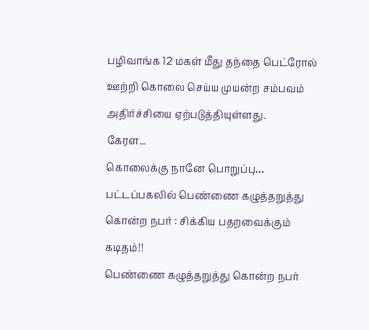பழிவாங்க 12 மகள் மீது தந்தை பெட்ரோல் ஊற்றி கொலை செய்ய முயன்ற சம்பவம் அதிர்ச்சியை ஏற்படுத்தியுள்ளது.
கேரள...
கொலைக்கு நானே பொறுப்பு… பட்டப்பகலில் பெண்ணை கழுத்தறுத்து கொன்ற நபர் : சிக்கிய பதறவைக்கும் கடிதம்!!
பெண்ணை கழுத்தறுத்து கொன்ற நபர்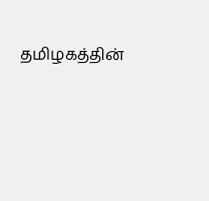தமிழகத்தின்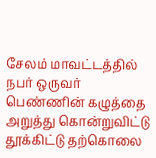சேலம் மாவட்டத்தில் நபர் ஒருவர் பெண்ணின் கழுத்தை அறுத்து கொன்றுவிட்டு தூக்கிட்டு தற்கொலை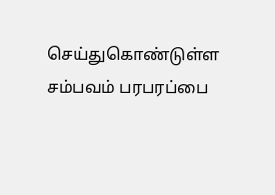செய்துகொண்டுள்ள சம்பவம் பரபரப்பை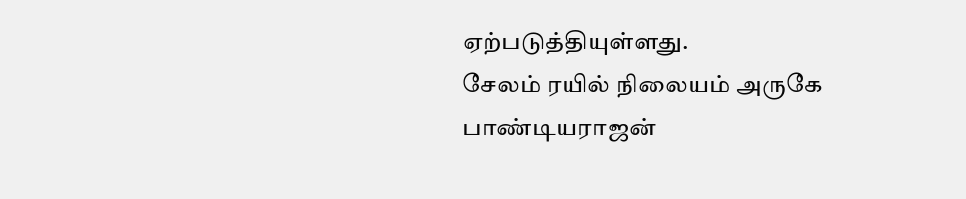ஏற்படுத்தியுள்ளது.
சேலம் ரயில் நிலையம் அருகே பாண்டியராஜன்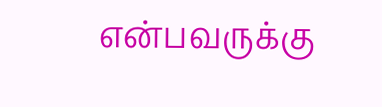என்பவருக்கு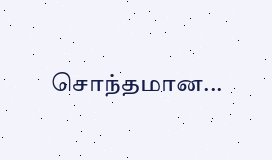சொந்தமான...